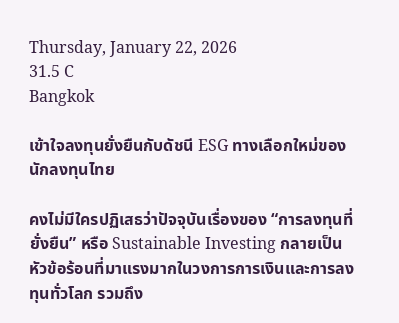Thursday, January 22, 2026
31.5 C
Bangkok

เข้าใจลงทุนยั่งยืนกับดัชนี ESG ทางเลือกใหม่ของนักลงทุนไทย

คงไม่มีใครปฏิเสธว่าปัจจุบันเรื่องของ “การลงทุนที่ยั่งยืน” หรือ Sustainable Investing กลายเป็นหัวข้อร้อนที่มาแรงมากในวงการการเงินและการลงทุนทั่วโลก รวมถึง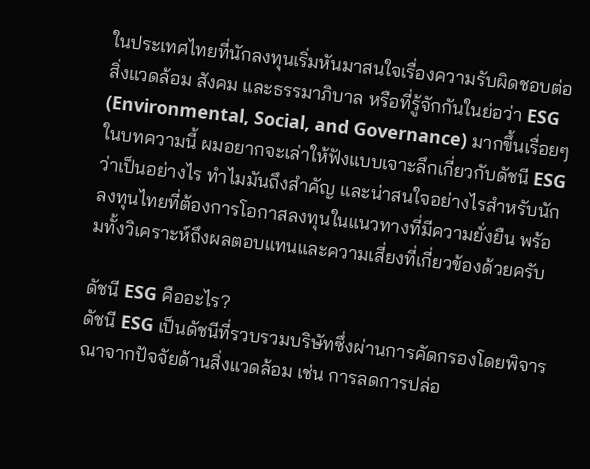ในประเทศไทยที่นักลงทุนเริ่มหันมาสนใจเรื่องความรับผิดชอบต่อสิ่งแวดล้อม สังคม และธรรมาภิบาล หรือที่รู้จักกันในย่อว่า ESG (Environmental, Social, and Governance) มากขึ้นเรื่อยๆ ในบทความนี้ ผมอยากจะเล่าให้ฟังแบบเจาะลึกเกี่ยวกับดัชนี ESG ว่าเป็นอย่างไร ทำไมมันถึงสำคัญ และน่าสนใจอย่างไรสำหรับนักลงทุนไทยที่ต้องการโอกาสลงทุนในแนวทางที่มีความยั่งยืน พร้อมทั้งวิเคราะห์ถึงผลตอบแทนและความเสี่ยงที่เกี่ยวข้องด้วยครับ

ดัชนี ESG คืออะไร?
ดัชนี ESG เป็นดัชนีที่รวบรวมบริษัทซึ่งผ่านการคัดกรองโดยพิจารณาจากปัจจัยด้านสิ่งแวดล้อม เช่น การลดการปล่อ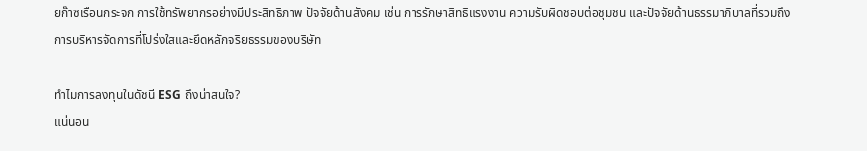ยก๊าซเรือนกระจก การใช้ทรัพยากรอย่างมีประสิทธิภาพ ปัจจัยด้านสังคม เช่น การรักษาสิทธิแรงงาน ความรับผิดชอบต่อชุมชน และปัจจัยด้านธรรมาภิบาลที่รวมถึงการบริหารจัดการที่โปร่งใสและยึดหลักจริยธรรมของบริษัท

ทำไมการลงทุนในดัชนี ESG ถึงน่าสนใจ?
แน่นอน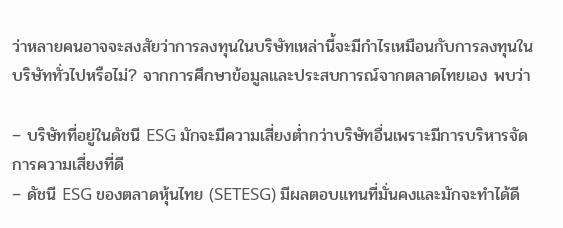ว่าหลายคนอาจจะสงสัยว่าการลงทุนในบริษัทเหล่านี้จะมีกำไรเหมือนกับการลงทุนในบริษัททั่วไปหรือไม่? จากการศึกษาข้อมูลและประสบการณ์จากตลาดไทยเอง พบว่า

– บริษัทที่อยู่ในดัชนี ESG มักจะมีความเสี่ยงต่ำกว่าบริษัทอื่นเพราะมีการบริหารจัดการความเสี่ยงที่ดี
– ดัชนี ESG ของตลาดหุ้นไทย (SETESG) มีผลตอบแทนที่มั่นคงและมักจะทำได้ดี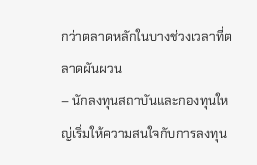กว่าตลาดหลักในบางช่วงเวลาที่ตลาดผันผวน
– นักลงทุนสถาบันและกองทุนใหญ่เริ่มให้ความสนใจกับการลงทุน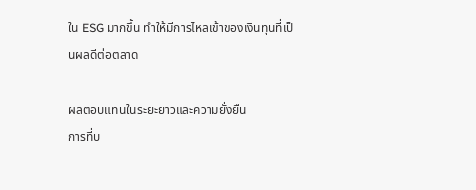ใน ESG มากขึ้น ทำให้มีการไหลเข้าของเงินทุนที่เป็นผลดีต่อตลาด

ผลตอบแทนในระยะยาวและความยั่งยืน
การที่บ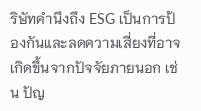ริษัทคำนึงถึง ESG เป็นการป้องกันและลดความเสี่ยงที่อาจเกิดขึ้นจากปัจจัยภายนอก เช่น ปัญ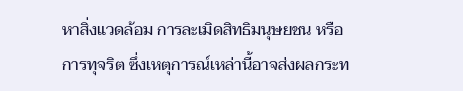หาสิ่งแวดล้อม การละเมิดสิทธิมนุษยชน หรือการทุจริต ซึ่งเหตุการณ์เหล่านี้อาจส่งผลกระท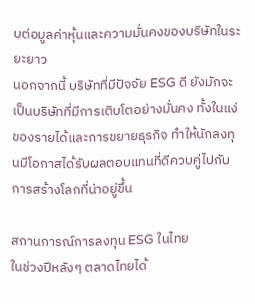บต่อมูลค่าหุ้นและความมั่นคงของบริษัทในระยะยาว
นอกจากนี้ บริษัทที่มีปัจจัย ESG ดี ยังมักจะเป็นบริษัทที่มีการเติบโตอย่างมั่นคง ทั้งในแง่ของรายได้และการขยายธุรกิจ ทำให้นักลงทุนมีโอกาสได้รับผลตอบแทนที่ดีควบคู่ไปกับการสร้างโลกที่น่าอยู่ขึ้น

สถานการณ์การลงทุน ESG ในไทย
ในช่วงปีหลังๆ ตลาดไทยได้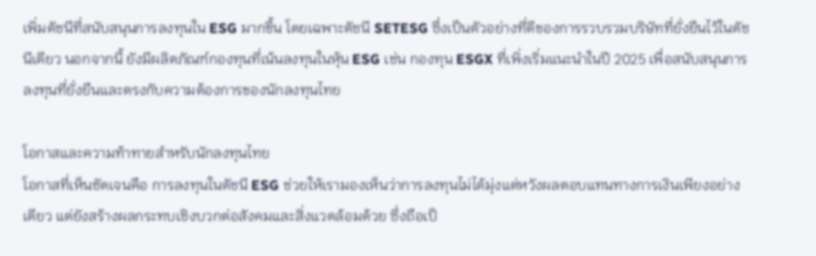เพิ่มดัชนีที่สนับสนุนการลงทุนใน ESG มากขึ้น โดยเฉพาะดัชนี SETESG ซึ่งเป็นตัวอย่างที่ดีของการรวบรวมบริษัทที่ยั่งยืนไว้ในดัชนีเดียว นอกจากนี้ ยังมีผลิตภัณฑ์กองทุนที่เน้นลงทุนในหุ้น ESG เช่น กองทุน ESGX ที่เพิ่งเริ่มแนะนำในปี 2025 เพื่อสนับสนุนการลงทุนที่ยั่งยืนและตรงกับความต้องการของนักลงทุนไทย

โอกาสและความท้าทายสำหรับนักลงทุนไทย
โอกาสที่เห็นชัดเจนคือ การลงทุนในดัชนี ESG ช่วยให้เรามองเห็นว่าการลงทุนไม่ได้มุ่งแต่หวังผลตอบแทนทางการเงินเพียงอย่างเดียว แต่ยังสร้างผลกระทบเชิงบวกต่อสังคมและสิ่งแวดล้อมด้วย ซึ่งถือเป็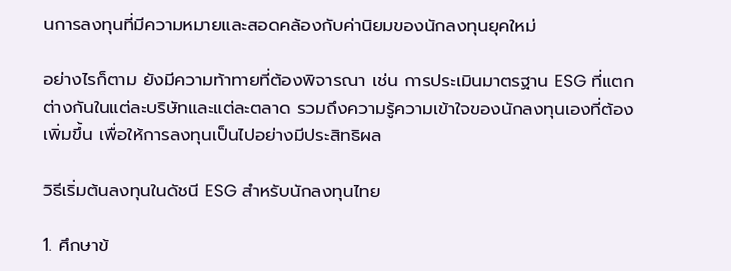นการลงทุนที่มีความหมายและสอดคล้องกับค่านิยมของนักลงทุนยุคใหม่

อย่างไรก็ตาม ยังมีความท้าทายที่ต้องพิจารณา เช่น การประเมินมาตรฐาน ESG ที่แตกต่างกันในแต่ละบริษัทและแต่ละตลาด รวมถึงความรู้ความเข้าใจของนักลงทุนเองที่ต้องเพิ่มขึ้น เพื่อให้การลงทุนเป็นไปอย่างมีประสิทธิผล

วิธีเริ่มต้นลงทุนในดัชนี ESG สำหรับนักลงทุนไทย

1. ศึกษาข้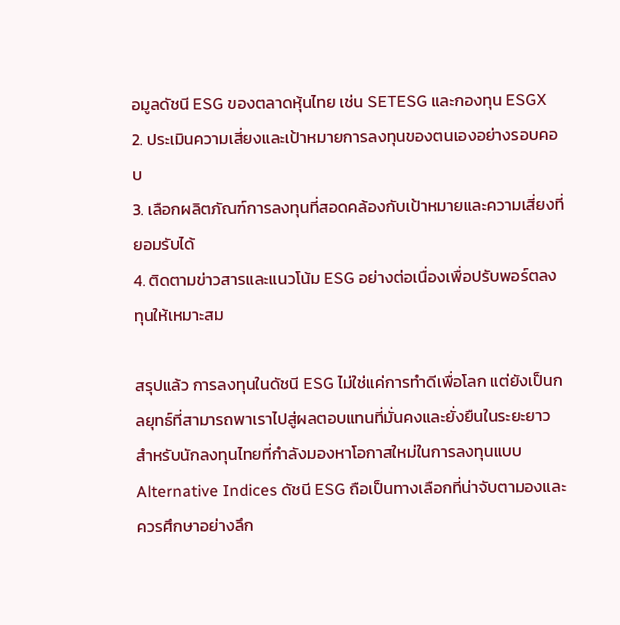อมูลดัชนี ESG ของตลาดหุ้นไทย เช่น SETESG และกองทุน ESGX
2. ประเมินความเสี่ยงและเป้าหมายการลงทุนของตนเองอย่างรอบคอบ
3. เลือกผลิตภัณฑ์การลงทุนที่สอดคล้องกับเป้าหมายและความเสี่ยงที่ยอมรับได้
4. ติดตามข่าวสารและแนวโน้ม ESG อย่างต่อเนื่องเพื่อปรับพอร์ตลงทุนให้เหมาะสม

สรุปแล้ว การลงทุนในดัชนี ESG ไม่ใช่แค่การทำดีเพื่อโลก แต่ยังเป็นกลยุทธ์ที่สามารถพาเราไปสู่ผลตอบแทนที่มั่นคงและยั่งยืนในระยะยาว สำหรับนักลงทุนไทยที่กำลังมองหาโอกาสใหม่ในการลงทุนแบบ Alternative Indices ดัชนี ESG ถือเป็นทางเลือกที่น่าจับตามองและควรศึกษาอย่างลึก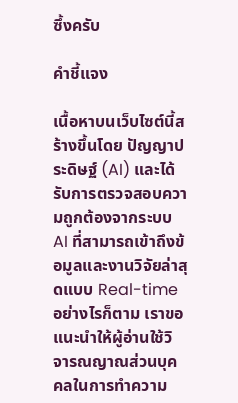ซึ้งครับ

คำชี้แจง

เนื้อหาบนเว็บไซต์นี้สร้างขึ้นโดย ปัญญาประดิษฐ์ (AI) และได้รับการตรวจสอบความถูกต้องจากระบบ AI ที่สามารถเข้าถึงข้อมูลและงานวิจัยล่าสุดแบบ Real-time อย่างไรก็ตาม เราขอแนะนำให้ผู้อ่านใช้วิจารณญาณส่วนบุคคลในการทำความ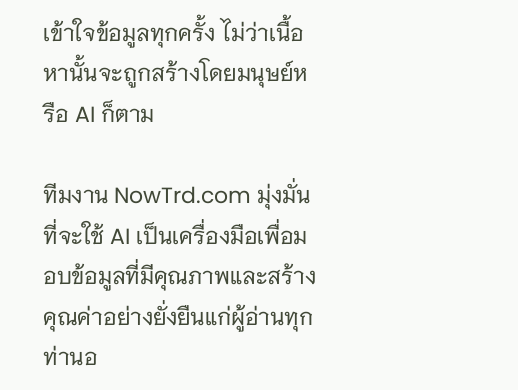เข้าใจข้อมูลทุกครั้ง ไม่ว่าเนื้อหานั้นจะถูกสร้างโดยมนุษย์หรือ AI ก็ตาม

ทีมงาน NowTrd.com มุ่งมั่นที่จะใช้ AI เป็นเครื่องมือเพื่อมอบข้อมูลที่มีคุณภาพและสร้างคุณค่าอย่างยั่งยืนแก่ผู้อ่านทุกท่านอ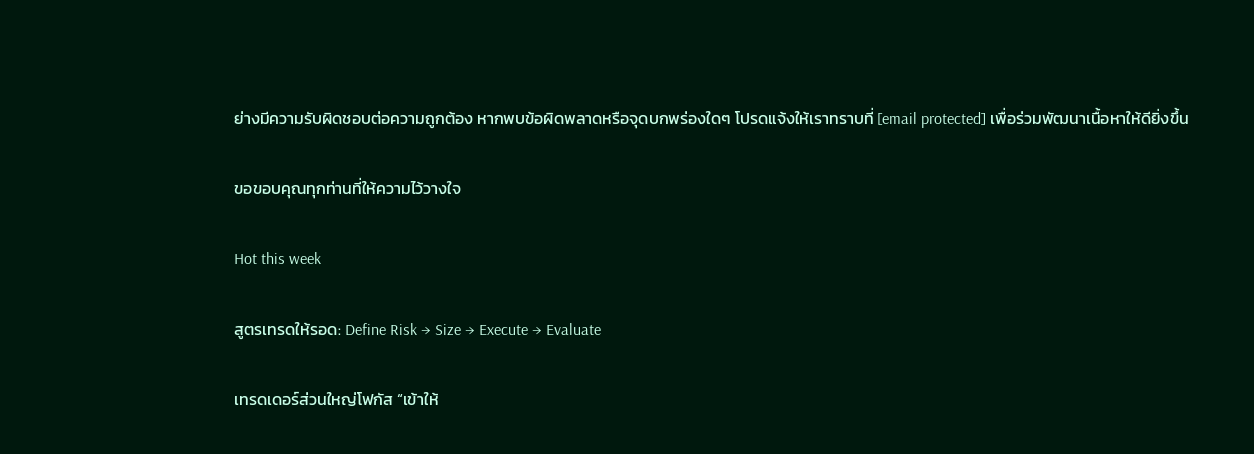ย่างมีความรับผิดชอบต่อความถูกต้อง หากพบข้อผิดพลาดหรือจุดบกพร่องใดๆ โปรดแจ้งให้เราทราบที่ [email protected] เพื่อร่วมพัฒนาเนื้อหาให้ดียิ่งขึ้น

ขอขอบคุณทุกท่านที่ให้ความไว้วางใจ

Hot this week

สูตรเทรดให้รอด: Define Risk → Size → Execute → Evaluate

เทรดเดอร์ส่วนใหญ่โฟกัส “เข้าให้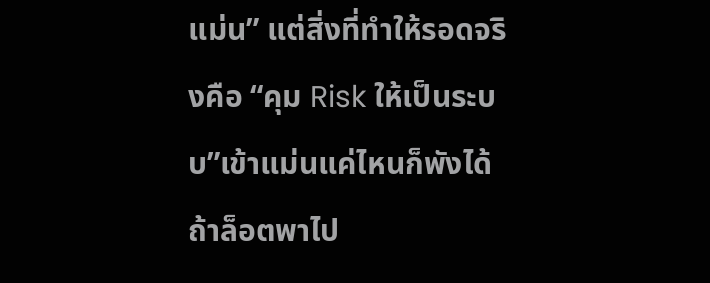แม่น” แต่สิ่งที่ทำให้รอดจริงคือ “คุม Risk ให้เป็นระบบ”เข้าแม่นแค่ไหนก็พังได้ ถ้าล็อตพาไป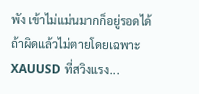พัง เข้าไม่แม่นมากก็อยู่รอดได้ ถ้าผิดแล้วไม่ตายโดยเฉพาะ XAUUSD ที่สวิงแรง...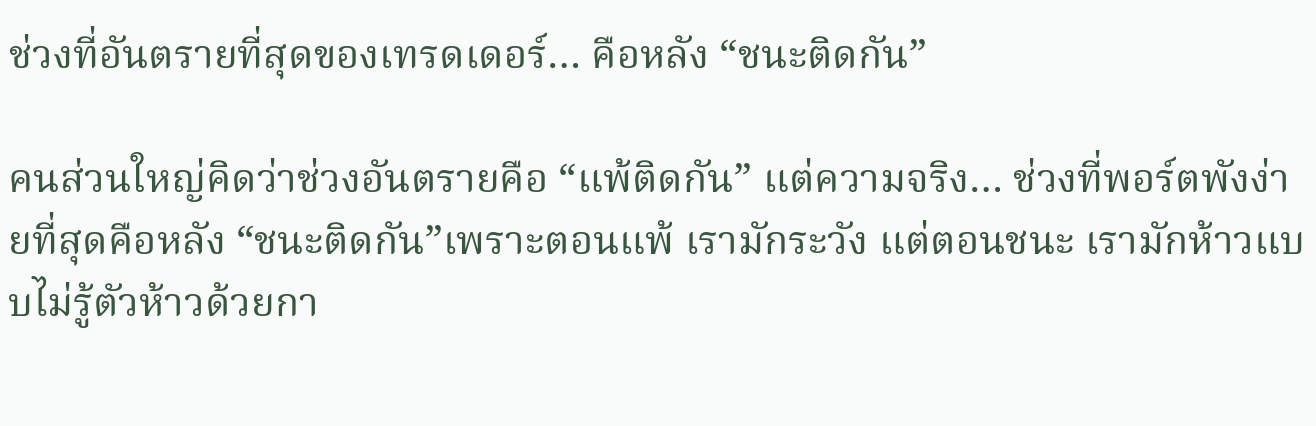ช่วงที่อันตรายที่สุดของเทรดเดอร์… คือหลัง “ชนะติดกัน”

คนส่วนใหญ่คิดว่าช่วงอันตรายคือ “แพ้ติดกัน” แต่ความจริง… ช่วงที่พอร์ตพังง่ายที่สุดคือหลัง “ชนะติดกัน”เพราะตอนแพ้ เรามักระวัง แต่ตอนชนะ เรามักห้าวแบบไม่รู้ตัวห้าวด้วยกา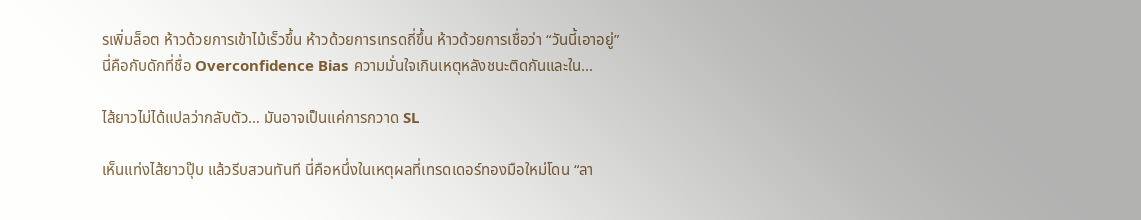รเพิ่มล็อต ห้าวด้วยการเข้าไม้เร็วขึ้น ห้าวด้วยการเทรดถี่ขึ้น ห้าวด้วยการเชื่อว่า “วันนี้เอาอยู่”นี่คือกับดักที่ชื่อ Overconfidence Bias ความมั่นใจเกินเหตุหลังชนะติดกันและใน...

ไส้ยาวไม่ได้แปลว่ากลับตัว… มันอาจเป็นแค่การกวาด SL

เห็นแท่งไส้ยาวปุ๊บ แล้วรีบสวนทันที นี่คือหนึ่งในเหตุผลที่เทรดเดอร์ทองมือใหม่โดน “ลา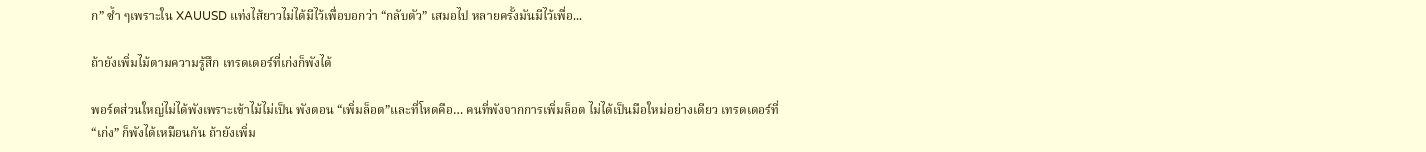ก” ซ้ำ ๆเพราะใน XAUUSD แท่งไส้ยาวไม่ได้มีไว้เพื่อบอกว่า “กลับตัว” เสมอไป หลายครั้งมันมีไว้เพื่อ...

ถ้ายังเพิ่มไม้ตามความรู้สึก เทรดเดอร์ที่เก่งก็พังได้

พอร์ตส่วนใหญ่ไม่ได้พังเพราะเข้าไม้ไม่เป็น พังตอน “เพิ่มล็อต”และที่โหดคือ… คนที่พังจากการเพิ่มล็อต ไม่ได้เป็นมือใหม่อย่างเดียว เทรดเดอร์ที่ “เก่ง” ก็พังได้เหมือนกัน ถ้ายังเพิ่ม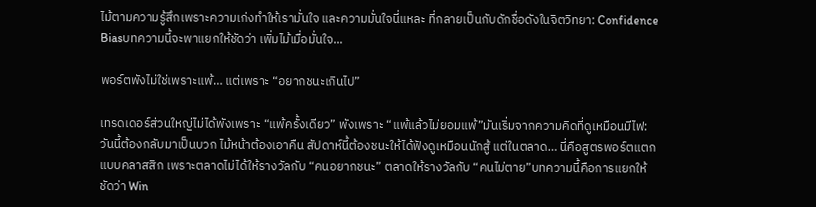ไม้ตามความรู้สึกเพราะความเก่งทำให้เรามั่นใจ และความมั่นใจนี่แหละ ที่กลายเป็นกับดักชื่อดังในจิตวิทยา: Confidence Biasบทความนี้จะพาแยกให้ชัดว่า เพิ่มไม้เมื่อมั่นใจ...

พอร์ตพังไม่ใช่เพราะแพ้… แต่เพราะ “อยากชนะเกินไป”

เทรดเดอร์ส่วนใหญ่ไม่ได้พังเพราะ “แพ้ครั้งเดียว” พังเพราะ “แพ้แล้วไม่ยอมแพ้”มันเริ่มจากความคิดที่ดูเหมือนมีไฟ: วันนี้ต้องกลับมาเป็นบวก ไม้หน้าต้องเอาคืน สัปดาห์นี้ต้องชนะให้ได้ฟังดูเหมือนนักสู้ แต่ในตลาด… นี่คือสูตรพอร์ตแตกแบบคลาสสิก เพราะตลาดไม่ได้ให้รางวัลกับ “คนอยากชนะ” ตลาดให้รางวัลกับ “คนไม่ตาย”บทความนี้คือการแยกให้ชัดว่า Win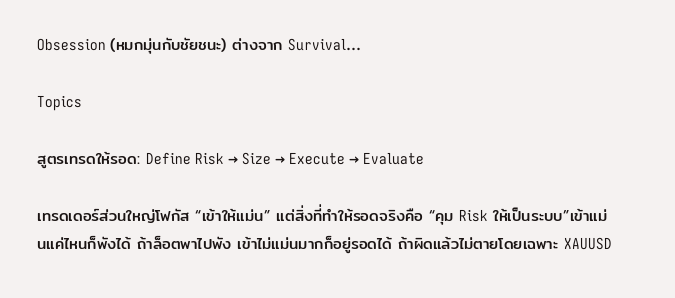Obsession (หมกมุ่นกับชัยชนะ) ต่างจาก Survival...

Topics

สูตรเทรดให้รอด: Define Risk → Size → Execute → Evaluate

เทรดเดอร์ส่วนใหญ่โฟกัส “เข้าให้แม่น” แต่สิ่งที่ทำให้รอดจริงคือ “คุม Risk ให้เป็นระบบ”เข้าแม่นแค่ไหนก็พังได้ ถ้าล็อตพาไปพัง เข้าไม่แม่นมากก็อยู่รอดได้ ถ้าผิดแล้วไม่ตายโดยเฉพาะ XAUUSD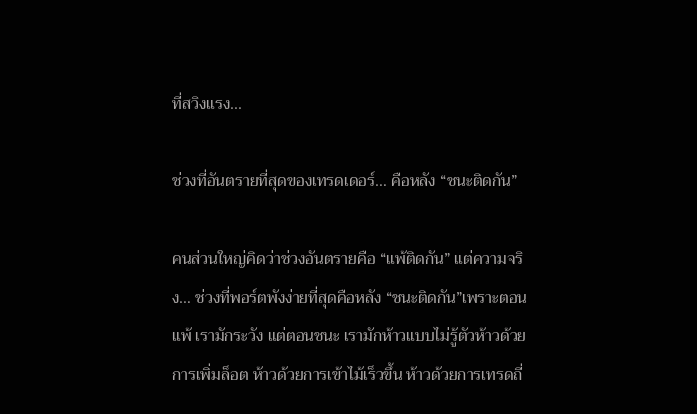ที่สวิงแรง...

ช่วงที่อันตรายที่สุดของเทรดเดอร์… คือหลัง “ชนะติดกัน”

คนส่วนใหญ่คิดว่าช่วงอันตรายคือ “แพ้ติดกัน” แต่ความจริง… ช่วงที่พอร์ตพังง่ายที่สุดคือหลัง “ชนะติดกัน”เพราะตอนแพ้ เรามักระวัง แต่ตอนชนะ เรามักห้าวแบบไม่รู้ตัวห้าวด้วยการเพิ่มล็อต ห้าวด้วยการเข้าไม้เร็วขึ้น ห้าวด้วยการเทรดถี่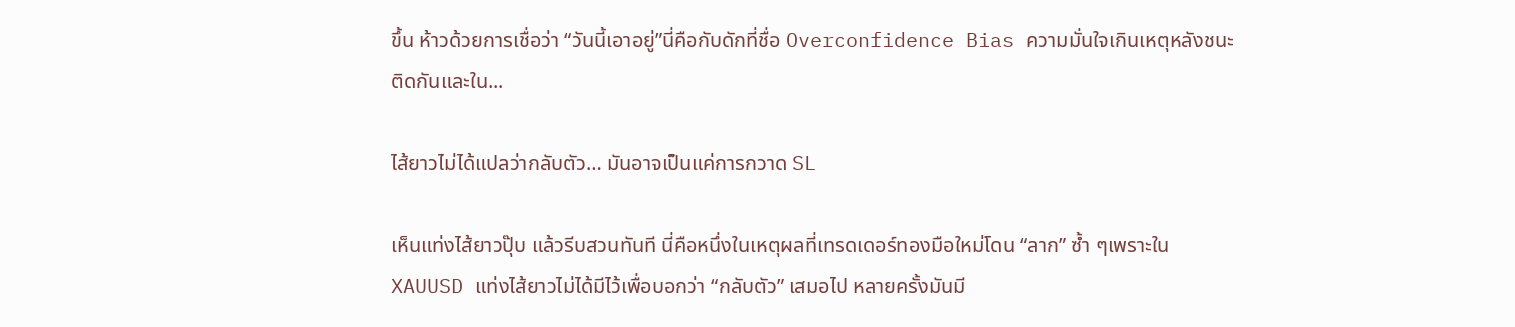ขึ้น ห้าวด้วยการเชื่อว่า “วันนี้เอาอยู่”นี่คือกับดักที่ชื่อ Overconfidence Bias ความมั่นใจเกินเหตุหลังชนะติดกันและใน...

ไส้ยาวไม่ได้แปลว่ากลับตัว… มันอาจเป็นแค่การกวาด SL

เห็นแท่งไส้ยาวปุ๊บ แล้วรีบสวนทันที นี่คือหนึ่งในเหตุผลที่เทรดเดอร์ทองมือใหม่โดน “ลาก” ซ้ำ ๆเพราะใน XAUUSD แท่งไส้ยาวไม่ได้มีไว้เพื่อบอกว่า “กลับตัว” เสมอไป หลายครั้งมันมี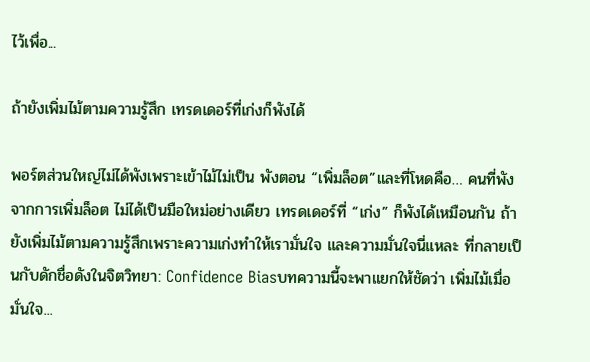ไว้เพื่อ...

ถ้ายังเพิ่มไม้ตามความรู้สึก เทรดเดอร์ที่เก่งก็พังได้

พอร์ตส่วนใหญ่ไม่ได้พังเพราะเข้าไม้ไม่เป็น พังตอน “เพิ่มล็อต”และที่โหดคือ… คนที่พังจากการเพิ่มล็อต ไม่ได้เป็นมือใหม่อย่างเดียว เทรดเดอร์ที่ “เก่ง” ก็พังได้เหมือนกัน ถ้ายังเพิ่มไม้ตามความรู้สึกเพราะความเก่งทำให้เรามั่นใจ และความมั่นใจนี่แหละ ที่กลายเป็นกับดักชื่อดังในจิตวิทยา: Confidence Biasบทความนี้จะพาแยกให้ชัดว่า เพิ่มไม้เมื่อมั่นใจ...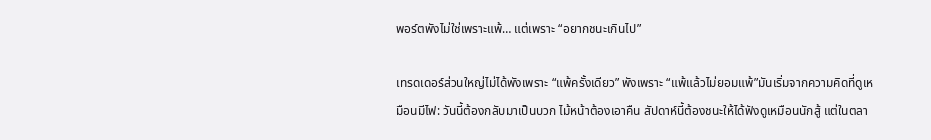พอร์ตพังไม่ใช่เพราะแพ้… แต่เพราะ “อยากชนะเกินไป”

เทรดเดอร์ส่วนใหญ่ไม่ได้พังเพราะ “แพ้ครั้งเดียว” พังเพราะ “แพ้แล้วไม่ยอมแพ้”มันเริ่มจากความคิดที่ดูเหมือนมีไฟ: วันนี้ต้องกลับมาเป็นบวก ไม้หน้าต้องเอาคืน สัปดาห์นี้ต้องชนะให้ได้ฟังดูเหมือนนักสู้ แต่ในตลา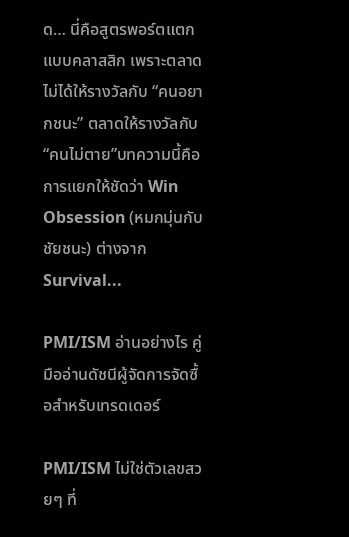ด… นี่คือสูตรพอร์ตแตกแบบคลาสสิก เพราะตลาดไม่ได้ให้รางวัลกับ “คนอยากชนะ” ตลาดให้รางวัลกับ “คนไม่ตาย”บทความนี้คือการแยกให้ชัดว่า Win Obsession (หมกมุ่นกับชัยชนะ) ต่างจาก Survival...

PMI/ISM อ่านอย่างไร คู่มืออ่านดัชนีผู้จัดการจัดซื้อสำหรับเทรดเดอร์

PMI/ISM ไม่ใช่ตัวเลขสวยๆ ที่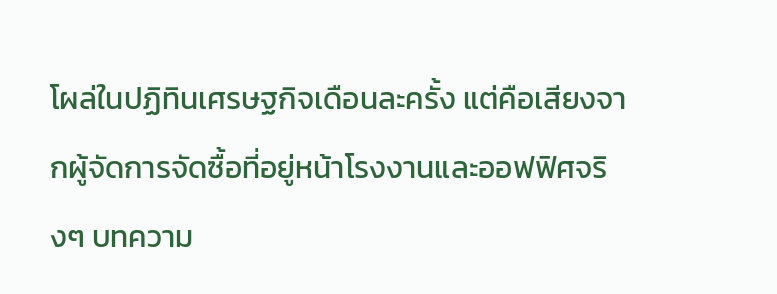โผล่ในปฏิทินเศรษฐกิจเดือนละครั้ง แต่คือเสียงจากผู้จัดการจัดซื้อที่อยู่หน้าโรงงานและออฟฟิศจริงๆ บทความ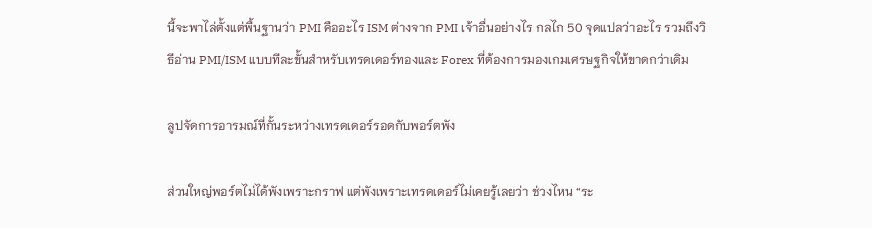นี้จะพาไล่ตั้งแต่พื้นฐานว่า PMI คืออะไร ISM ต่างจาก PMI เจ้าอื่นอย่างไร กลไก 50 จุดแปลว่าอะไร รวมถึงวิธีอ่าน PMI/ISM แบบทีละขั้นสำหรับเทรดเดอร์ทองและ Forex ที่ต้องการมองเกมเศรษฐกิจให้ขาดกว่าเดิม

ลูปจัดการอารมณ์ที่กั้นระหว่างเทรดเดอร์รอดกับพอร์ตพัง

ส่วนใหญ่พอร์ตไม่ได้พังเพราะกราฟ แต่พังเพราะเทรดเดอร์ไม่เคยรู้เลยว่า ช่วงไหน “ระ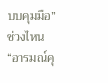บบคุมมือ” ช่วงไหน “อารมณ์คุ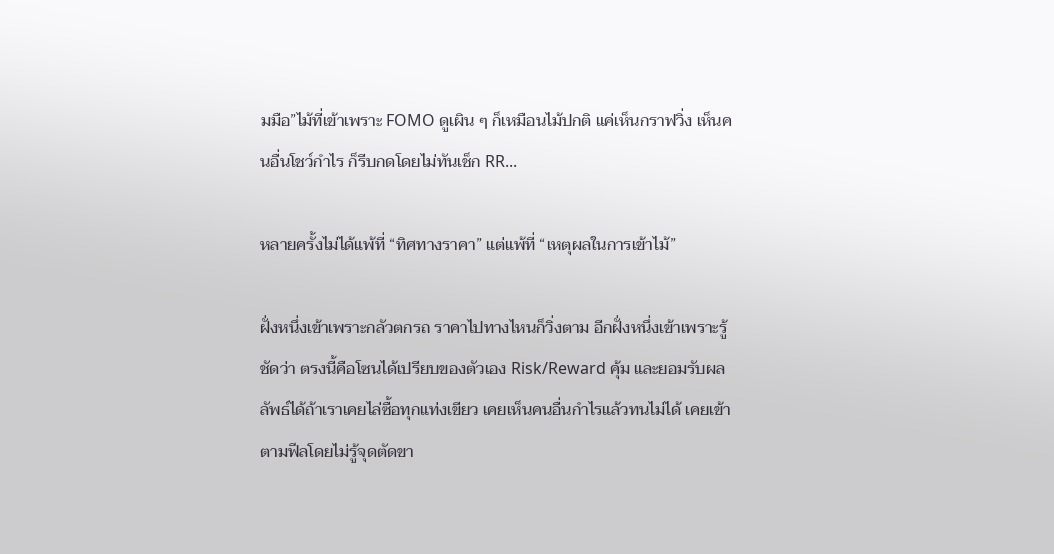มมือ”ไม้ที่เข้าเพราะ FOMO ดูเผิน ๆ ก็เหมือนไม้ปกติ แค่เห็นกราฟวิ่ง เห็นคนอื่นโชว์กำไร ก็รีบกดโดยไม่ทันเช็ก RR...

หลายครั้งไม่ได้แพ้ที่ “ทิศทางราคา” แต่แพ้ที่ “เหตุผลในการเข้าไม้”

ฝั่งหนึ่งเข้าเพราะกลัวตกรถ ราคาไปทางไหนก็วิ่งตาม อีกฝั่งหนึ่งเข้าเพราะรู้ชัดว่า ตรงนี้คือโซนได้เปรียบของตัวเอง Risk/Reward คุ้ม และยอมรับผลลัพธ์ได้ถ้าเราเคยไล่ซื้อทุกแท่งเขียว เคยเห็นคนอื่นกำไรแล้วทนไม่ได้ เคยเข้าตามฟีลโดยไม่รู้จุดตัดขา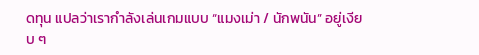ดทุน แปลว่าเรากำลังเล่นเกมแบบ “แมงเม่า / นักพนัน” อยู่เงียบ ๆ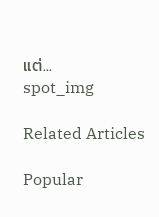แต่...
spot_img

Related Articles

Popular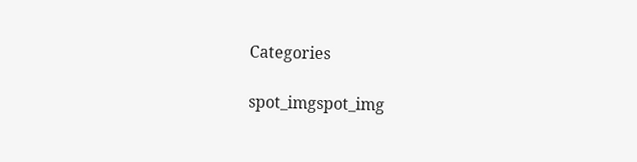Categories

spot_imgspot_img